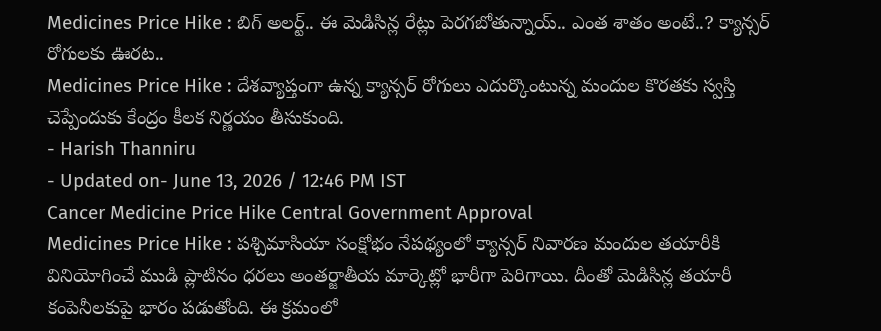Medicines Price Hike : బిగ్ అలర్ట్.. ఈ మెడిసిన్ల రేట్లు పెరగబోతున్నాయ్.. ఎంత శాతం అంటే..? క్యాన్సర్ రోగులకు ఊరట..
Medicines Price Hike : దేశవ్యాప్తంగా ఉన్న క్యాన్సర్ రోగులు ఎదుర్కొంటున్న మందుల కొరతకు స్వస్తి చెప్పేందుకు కేంద్రం కీలక నిర్ణయం తీసుకుంది.
- Harish Thanniru
- Updated on- June 13, 2026 / 12:46 PM IST
Cancer Medicine Price Hike Central Government Approval
Medicines Price Hike : పశ్చిమాసియా సంక్షోభం నేపథ్యంలో క్యాన్సర్ నివారణ మందుల తయారీకి వినియోగించే ముడి ప్లాటినం ధరలు అంతర్జాతీయ మార్కెట్లో భారీగా పెరిగాయి. దీంతో మెడిసిన్ల తయారీ కంపెనీలకుపై భారం పడుతోంది. ఈ క్రమంలో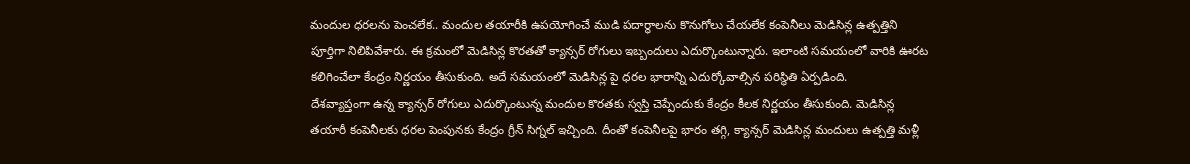మందుల ధరలను పెంచలేక.. మందుల తయారీకి ఉపయోగించే ముడి పదార్థాలను కొనుగోలు చేయలేక కంపెనీలు మెడిసిన్ల ఉత్పత్తిని పూర్తిగా నిలిపివేశారు. ఈ క్రమంలో మెడిసిన్ల కొరతతో క్యాన్సర్ రోగులు ఇబ్బందులు ఎదుర్కొంటున్నారు. ఇలాంటి సమయంలో వారికి ఊరట కలిగించేలా కేంద్రం నిర్ణయం తీసుకుంది. అదే సమయంలో మెడిసిన్ల పై ధరల భారాన్ని ఎదుర్కోవాల్సిన పరిస్థితి ఏర్పడింది.
దేశవ్యాప్తంగా ఉన్న క్యాన్సర్ రోగులు ఎదుర్కొంటున్న మందుల కొరతకు స్వస్తి చెప్పేందుకు కేంద్రం కీలక నిర్ణయం తీసుకుంది. మెడిసిన్ల తయారీ కంపెనీలకు ధరల పెంపునకు కేంద్రం గ్రీన్ సిగ్నల్ ఇచ్చింది. దీంతో కంపెనీలపై భారం తగ్గి, క్యాన్సర్ మెడిసిన్ల మందులు ఉత్పత్తి మళ్లీ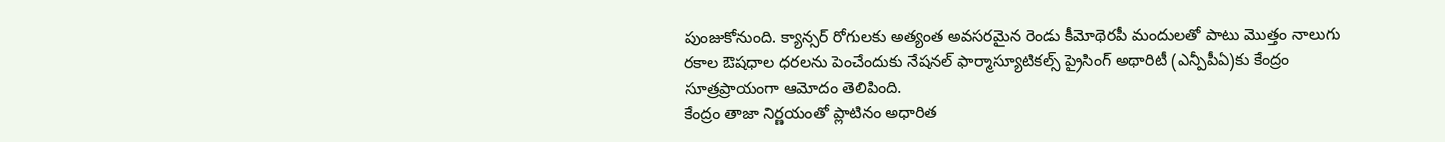పుంజుకోనుంది. క్యాన్సర్ రోగులకు అత్యంత అవసరమైన రెండు కీమోథెరపీ మందులతో పాటు మొత్తం నాలుగు రకాల ఔషధాల ధరలను పెంచేందుకు నేషనల్ ఫార్మాస్యూటికల్స్ ప్రైసింగ్ అథారిటీ (ఎన్పీపీఏ)కు కేంద్రం సూత్రప్రాయంగా ఆమోదం తెలిపింది.
కేంద్రం తాజా నిర్ణయంతో ప్లాటినం అధారిత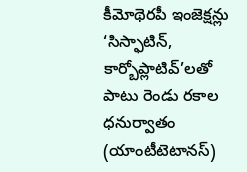కీమోథెరపీ ఇంజెక్షన్లు ‘సిస్ఫాటిన్, కార్బోప్లాటివ్’లతో పాటు రెండు రకాల ధనుర్వాతం (యాంటీటెటానస్)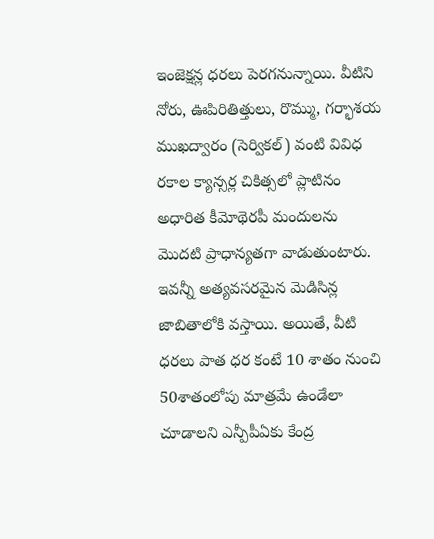ఇంజెక్షన్ల ధరలు పెరగనున్నాయి. వీటిని నోరు, ఊపిరితిత్తులు, రొమ్ము, గర్భాశయ ముఖద్వారం (సెర్వికల్) వంటి వివిధ రకాల క్యాన్సర్ల చికిత్సలో ప్లాటినం అధారిత కీమోథెరపీ మందులను మొదటి ప్రాధాన్యతగా వాడుతుంటారు. ఇవన్నీ అత్యవసరమైన మెడిసిన్ల జాబితాలోకి వస్తాయి. అయితే, వీటి ధరలు పాత ధర కంటే 10 శాతం నుంచి 50శాతంలోపు మాత్రమే ఉండేలా చూడాలని ఎన్పీపీఏకు కేంద్ర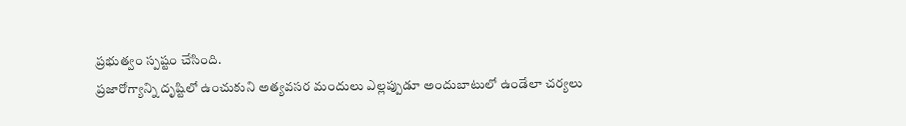ప్రభుత్వం స్పష్టం చేసింది.
ప్రజారోగ్యాన్ని దృష్టిలో ఉంచుకుని అత్యవసర మందులు ఎల్లప్పుడూ అందుబాటులో ఉండేలా చర్యలు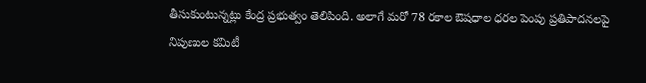తీసుకుంటున్నట్లు కేంద్ర ప్రభుత్వం తెలిపింది. అలాగే మరో 78 రకాల ఔషధాల ధరల పెంపు ప్రతిపాదనలపై నిపుణుల కమిటీ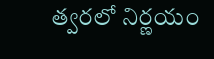త్వరలో నిర్ణయం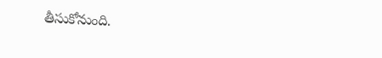తీసుకోనుంది.